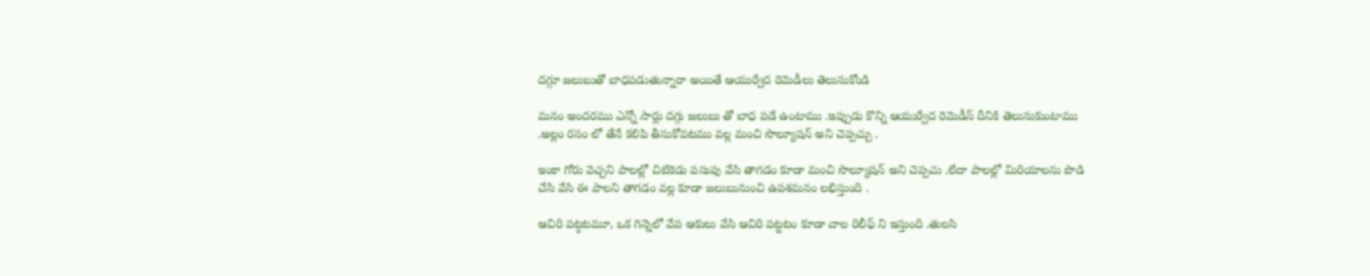దగ్గూ జలుబుతో బాధపడుతున్నారా అయితే ఆయుర్వేద రెమెడీలు తెలుసుకోండి

మనం అందరము ఎన్నో సార్లు దగ్గు జలుబు తో బాధ పడే ఉంటాము .ఇప్పుడు కొన్ని ఆయుర్వేద రెమెడీస్ దీనికి తెలుసుకుంటాము .అల్లం రసం లో తేనే కలిపి తీసుకోవటము వల్ల మంచి సొల్యూషన్ అని చెప్పచ్చు .

ఇంకా గోరు వెచ్చని పాలల్లో చిటికెడు పసుపు వేసి తాగడం కూడా మంచి సొల్యూషన్ అని చెప్పచు .లేదా పాలల్లో మిరియాలను పొడి చేసి వేసి ఈ పాలని తాగడం వల్ల కూడా జలుబునుంచి ఉపశమనం లభిస్తుంది .

ఆవిరి పట్ఠటమూ, ఒక గిన్నెలో వేప ఆకులు వేసి ఆవిరి పట్టటం కూడా చాల రిలీఫ్ ని ఇస్తుంది .తులసి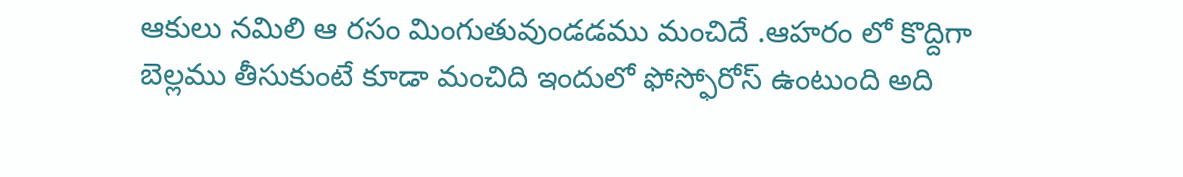ఆకులు నమిలి ఆ రసం మింగుతువుండడము మంచిదే .ఆహరం లో కొద్దిగా బెల్లము తీసుకుంటే కూడా మంచిది ఇందులో ఫోస్ఫోరోస్ ఉంటుంది అది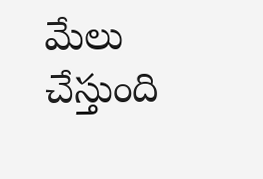మేలు చేస్తుంది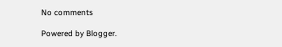No comments

Powered by Blogger.